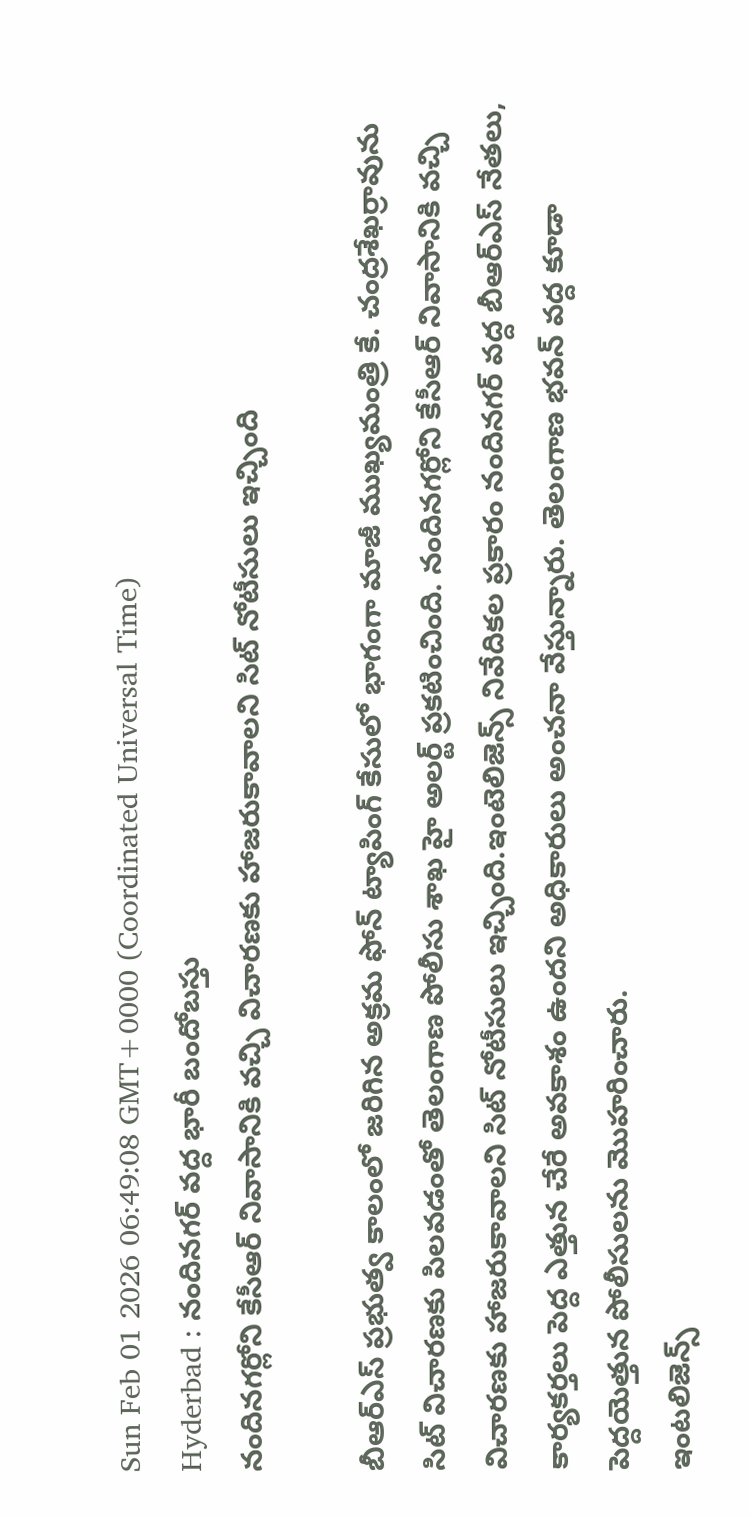Sun Feb 01 2026 06:49:08 GMT+0000 (Coordinated Universal Time)
Hyderbad : నందినగర్ వద్ద భారీ బందోబస్తు
నందినగర్లోని కేసీఆర్ నివాసానికి వచ్చి విచారణకు హాజరుకావాలని సిట్ నోటీసులు ఇచ్చింది

బీఆర్ఎస్ ప్రభుత్వ కాలంలో జరిగిన అక్రమ ఫోన్ ట్యాపింగ్ కేసులో భాగంగా మాజీ ముఖ్యమంత్రి కే. చంద్రశేఖర్రావును సిట్ విచారణకు పిలవడంతో తెలంగాణ పోలీసు శాఖ హై అలర్ట్ ప్రకటించింది. నందినగర్లోని కేసీఆర్ నివాసానికి వచ్చి విచారణకు హాజరుకావాలని సిట్ నోటీసులు ఇచ్చింది.ఇంటెలిజెన్స్ నివేదికల ప్రకారం నందినగర్ వద్ద బీఆర్ఎస్ నేతలు, కార్యకర్తలు పెద్ద ఎత్తున చేరే అవకాశం ఉందని అధికారులు అంచనా వేస్తున్నారు. తెలంగాణ భవన్ వద్ద కూడా పెద్దయెత్తున పోలీసులను మొహరించారు.
ఇంటలిజెన్స్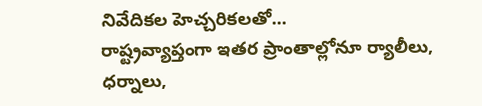నివేదికల హెచ్చరికలతో...
రాష్ట్రవ్యాప్తంగా ఇతర ప్రాంతాల్లోనూ ర్యాలీలు, ధర్నాలు,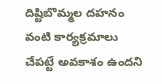దిష్టిబొమ్మల దహనం వంటి కార్యక్రమాలు చేపట్టే అవకాశం ఉందని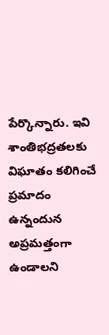పేర్కొన్నారు. ఇవి శాంతిభద్రతలకు విఘాతం కలిగించే ప్రమాదం ఉన్నందున అప్రమత్తంగా ఉండాలని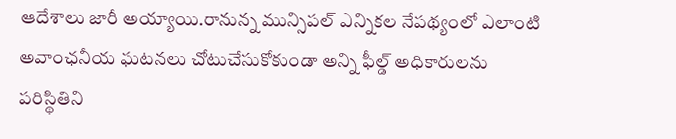ఆదేశాలు జారీ అయ్యాయి.రానున్న మున్సిపల్ ఎన్నికల నేపథ్యంలో ఎలాంటి అవాంఛనీయ ఘటనలు చోటుచేసుకోకుండా అన్ని ఫీల్డ్ అధికారులను పరిస్థితిని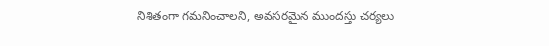నిశితంగా గమనించాలని, అవసరమైన ముందస్తు చర్యలు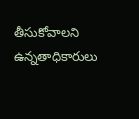తీసుకోవాలని ఉన్నతాధికారులు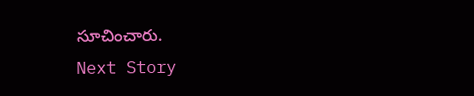సూచించారు.
Next Story